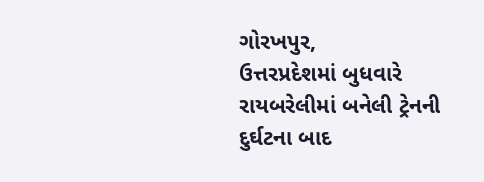ગોરખપુર,
ઉત્તરપ્રદેશમાં બુધવારે રાયબરેલીમાં બનેલી ટ્રેનની દુર્ઘટના બાદ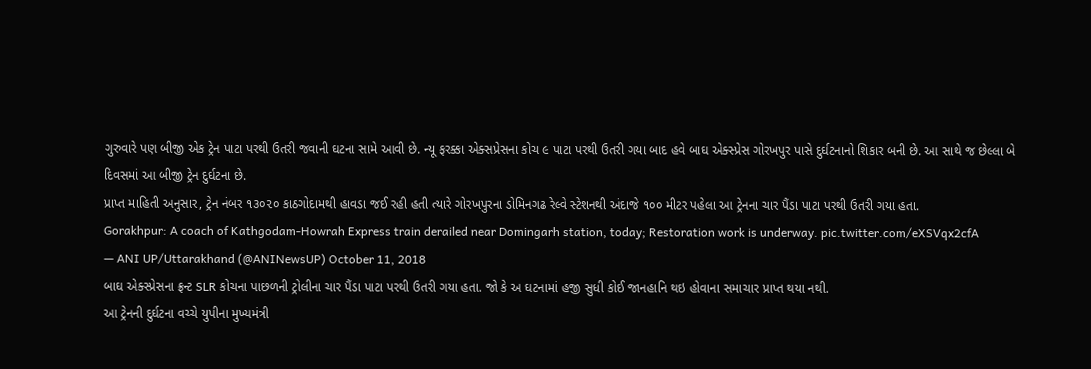ગુરુવારે પણ બીજી એક ટ્રેન પાટા પરથી ઉતરી જવાની ઘટના સામે આવી છે. ન્યૂ ફરક્કા એક્સપ્રેસના કોચ ૯ પાટા પરથી ઉતરી ગયા બાદ હવે બાઘ એક્સ્પ્રેસ ગોરખપુર પાસે દુર્ઘટનાનો શિકાર બની છે. આ સાથે જ છેલ્લા બે દિવસમાં આ બીજી ટ્રેન દુર્ઘટના છે.
પ્રાપ્ત માહિતી અનુસાર, ટ્રેન નંબર ૧૩૦૨૦ કાઠગોદામથી હાવડા જઈ રહી હતી ત્યારે ગોરખપુરના ડોમિનગઢ રેલ્વે સ્ટેશનથી અંદાજે ૧૦૦ મીટર પહેલા આ ટ્રેનના ચાર પૈંડા પાટા પરથી ઉતરી ગયા હતા.
Gorakhpur: A coach of Kathgodam-Howrah Express train derailed near Domingarh station, today; Restoration work is underway. pic.twitter.com/eXSVqx2cfA
— ANI UP/Uttarakhand (@ANINewsUP) October 11, 2018
બાઘ એક્સ્પ્રેસના ફ્રન્ટ SLR કોચના પાછળની ટ્રોલીના ચાર પૈંડા પાટા પરથી ઉતરી ગયા હતા. જો કે અ ઘટનામાં હજી સુધી કોઈ જાનહાનિ થઇ હોવાના સમાચાર પ્રાપ્ત થયા નથી.
આ ટ્રેનની દુર્ઘટના વચ્ચે યુપીના મુખ્યમંત્રી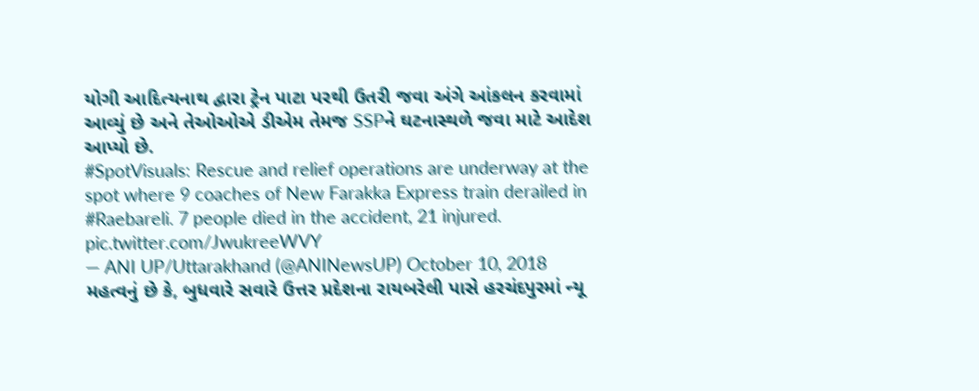યોગી આદિત્યનાથ દ્વારા ટ્રેન પાટા પરથી ઉતરી જવા અંગે આંકલન કરવામાં આવ્યું છે અને તેઓઓએ ડીએમ તેમજ SSPને ઘટનાસ્થળે જવા માટે આદેશ આપ્યો છે.
#SpotVisuals: Rescue and relief operations are underway at the spot where 9 coaches of New Farakka Express train derailed in #Raebareli. 7 people died in the accident, 21 injured. pic.twitter.com/JwukreeWVY
— ANI UP/Uttarakhand (@ANINewsUP) October 10, 2018
મહત્વનું છે કે, બુધવારે સવારે ઉત્તર પ્રદેશના રાયબરેલી પાસે હરચંદપુરમાં ન્યૂ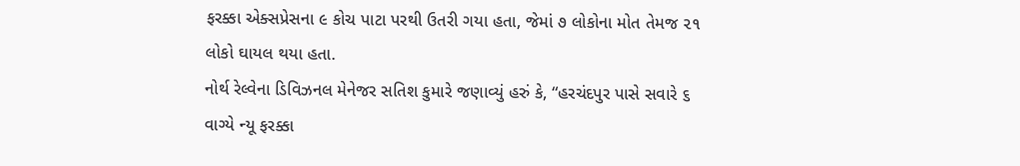ફરક્કા એક્સપ્રેસના ૯ કોચ પાટા પરથી ઉતરી ગયા હતા, જેમાં ૭ લોકોના મોત તેમજ ૨૧ લોકો ઘાયલ થયા હતા.
નોર્થ રેલ્વેના ડિવિઝનલ મેનેજર સતિશ કુમારે જણાવ્યું હરું કે, “હરચંદપુર પાસે સવારે ૬ વાગ્યે ન્યૂ ફરક્કા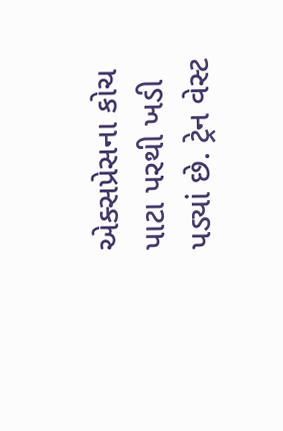એક્સપ્રેસના કોચ પાટા પરથી ખડી પડ્યાં છે. ટ્રેન વેસ્ટ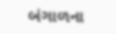બંગાળના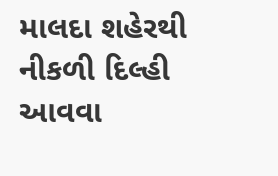માલદા શહેરથી નીકળી દિલ્હી આવવા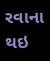રવાના થઇ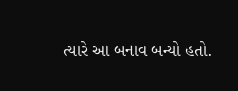ત્યારે આ બનાવ બન્યો હતો.